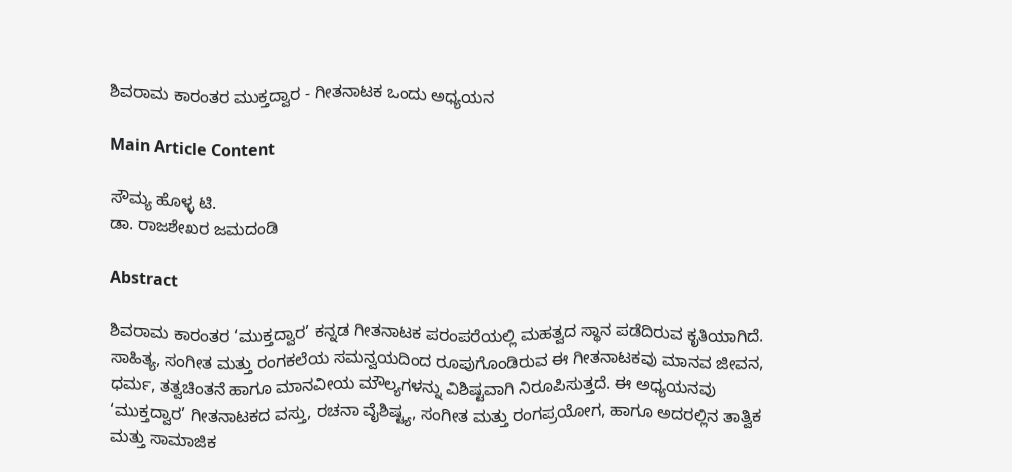ಶಿವರಾಮ ಕಾರಂತರ ಮುಕ್ತದ್ವಾರ - ಗೀತನಾಟಕ ಒಂದು ಅಧ್ಯಯನ

Main Article Content

ಸೌಮ್ಯ ಹೊಳ್ಳ ಟಿ.
ಡಾ. ರಾಜಶೇಖರ ಜಮದಂಡಿ

Abstract

ಶಿವರಾಮ ಕಾರಂತರ ‘ಮುಕ್ತದ್ವಾರ’ ಕನ್ನಡ ಗೀತನಾಟಕ ಪರಂಪರೆಯಲ್ಲಿ ಮಹತ್ವದ ಸ್ಥಾನ ಪಡೆದಿರುವ ಕೃತಿಯಾಗಿದೆ. ಸಾಹಿತ್ಯ, ಸಂಗೀತ ಮತ್ತು ರಂಗಕಲೆಯ ಸಮನ್ವಯದಿಂದ ರೂಪುಗೊಂಡಿರುವ ಈ ಗೀತನಾಟಕವು ಮಾನವ ಜೀವನ, ಧರ್ಮ, ತತ್ವಚಿಂತನೆ ಹಾಗೂ ಮಾನವೀಯ ಮೌಲ್ಯಗಳನ್ನು ವಿಶಿಷ್ಟವಾಗಿ ನಿರೂಪಿಸುತ್ತದೆ. ಈ ಅಧ್ಯಯನವು ‘ಮುಕ್ತದ್ವಾರ’ ಗೀತನಾಟಕದ ವಸ್ತು, ರಚನಾ ವೈಶಿಷ್ಟ್ಯ, ಸಂಗೀತ ಮತ್ತು ರಂಗಪ್ರಯೋಗ, ಹಾಗೂ ಅದರಲ್ಲಿನ ತಾತ್ವಿಕ ಮತ್ತು ಸಾಮಾಜಿಕ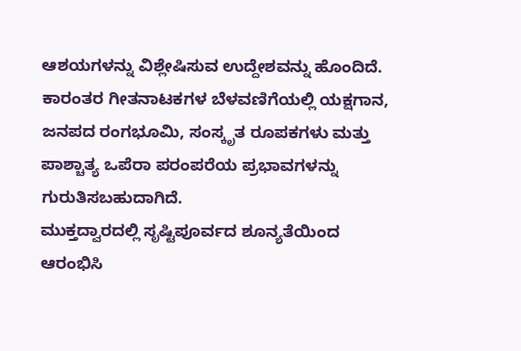ಆಶಯಗಳನ್ನು ವಿಶ್ಲೇಷಿಸುವ ಉದ್ದೇಶವನ್ನು ಹೊಂದಿದೆ. ಕಾರಂತರ ಗೀತನಾಟಕಗಳ ಬೆಳವಣಿಗೆಯಲ್ಲಿ ಯಕ್ಷಗಾನ, ಜನಪದ ರಂಗಭೂಮಿ, ಸಂಸ್ಕೃತ ರೂಪಕಗಳು ಮತ್ತು ಪಾಶ್ಚಾತ್ಯ ಒಪೆರಾ ಪರಂಪರೆಯ ಪ್ರಭಾವಗಳನ್ನು ಗುರುತಿಸಬಹುದಾಗಿದೆ.
ಮುಕ್ತದ್ವಾರದಲ್ಲಿ ಸೃಷ್ಟಿಪೂರ್ವದ ಶೂನ್ಯತೆಯಿಂದ ಆರಂಭಿಸಿ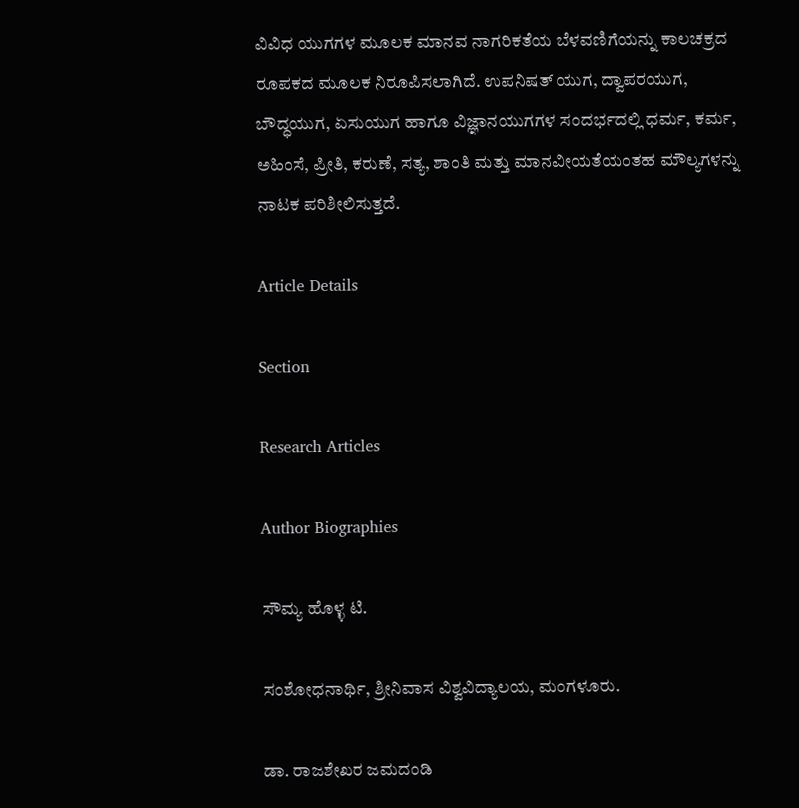ವಿವಿಧ ಯುಗಗಳ ಮೂಲಕ ಮಾನವ ನಾಗರಿಕತೆಯ ಬೆಳವಣಿಗೆಯನ್ನು ಕಾಲಚಕ್ರದ ರೂಪಕದ ಮೂಲಕ ನಿರೂಪಿಸಲಾಗಿದೆ. ಉಪನಿಷತ್ ಯುಗ, ದ್ವಾಪರಯುಗ, ಬೌದ್ಧಯುಗ, ಏಸುಯುಗ ಹಾಗೂ ವಿಜ್ಞಾನಯುಗಗಳ ಸಂದರ್ಭದಲ್ಲಿ ಧರ್ಮ, ಕರ್ಮ, ಅಹಿಂಸೆ, ಪ್ರೀತಿ, ಕರುಣೆ, ಸತ್ಯ, ಶಾಂತಿ ಮತ್ತು ಮಾನವೀಯತೆಯಂತಹ ಮೌಲ್ಯಗಳನ್ನು ನಾಟಕ ಪರಿಶೀಲಿಸುತ್ತದೆ.

Article Details

Section

Research Articles

Author Biographies

ಸೌಮ್ಯ ಹೊಳ್ಳ ಟಿ.

ಸಂಶೋಧನಾರ್ಥಿ, ಶ್ರೀನಿವಾಸ ವಿಶ್ವವಿದ್ಯಾಲಯ, ಮಂಗಳೂರು.

ಡಾ. ರಾಜಶೇಖರ ಜಮದಂಡಿ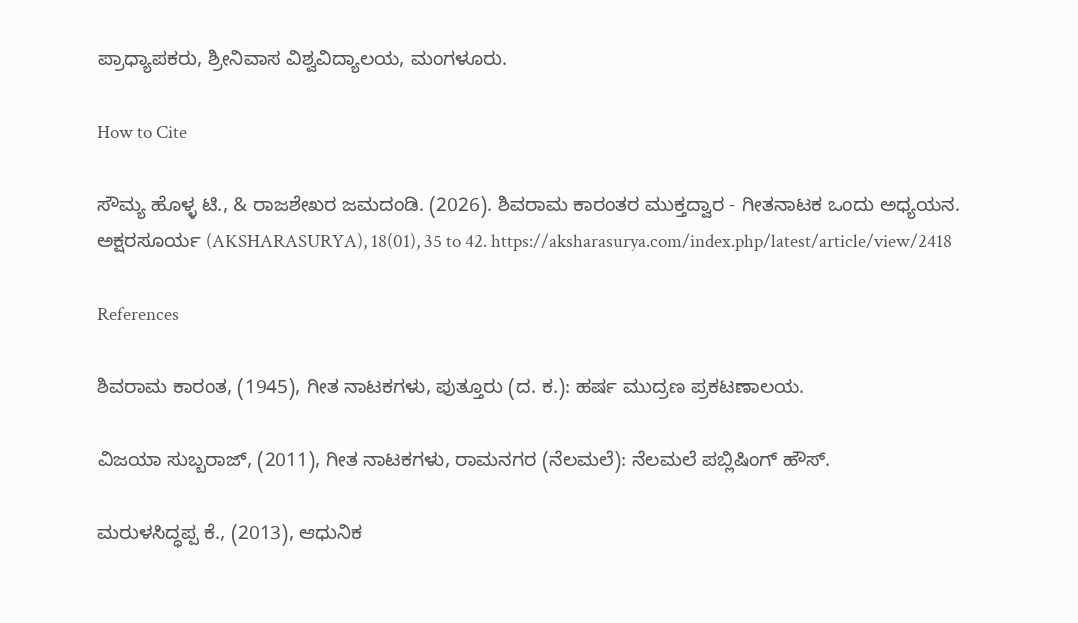ಪ್ರಾಧ್ಯಾಪಕರು, ಶ್ರೀನಿವಾಸ ವಿಶ್ವವಿದ್ಯಾಲಯ, ಮಂಗಳೂರು.

How to Cite

ಸೌಮ್ಯ ಹೊಳ್ಳ ಟಿ., & ರಾಜಶೇಖರ ಜಮದಂಡಿ. (2026). ಶಿವರಾಮ ಕಾರಂತರ ಮುಕ್ತದ್ವಾರ - ಗೀತನಾಟಕ ಒಂದು ಅಧ್ಯಯನ. ಅಕ್ಷರಸೂರ್ಯ (AKSHARASURYA), 18(01), 35 to 42. https://aksharasurya.com/index.php/latest/article/view/2418

References

ಶಿವರಾಮ ಕಾರಂತ, (1945), ಗೀತ ನಾಟಕಗಳು, ಪುತ್ತೂರು (ದ. ಕ.): ಹರ್ಷ ಮುದ್ರಣ ಪ್ರಕಟಣಾಲಯ.

ವಿಜಯಾ ಸುಬ್ಬರಾಜ್, (2011), ಗೀತ ನಾಟಕಗಳು, ರಾಮನಗರ (ನೆಲಮಲೆ): ನೆಲಮಲೆ ಪಬ್ಲಿಷಿಂಗ್ ಹೌಸ್.

ಮರುಳಸಿದ್ಧಪ್ಪ ಕೆ., (2013), ಆಧುನಿಕ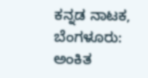ಕನ್ನಡ ನಾಟಕ, ಬೆಂಗಳೂರು: ಅಂಕಿತ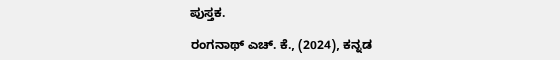ಪುಸ್ತಕ.

ರಂಗನಾಥ್ ಎಚ್. ಕೆ., (2024), ಕನ್ನಡ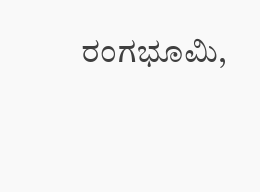ರಂಗಭೂಮಿ,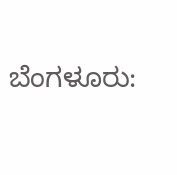ಬೆಂಗಳೂರು: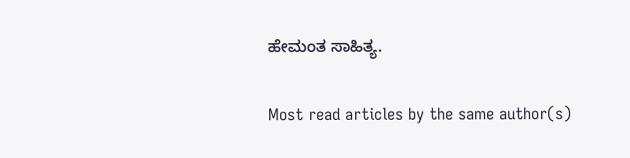ಹೇಮಂತ ಸಾಹಿತ್ಯ.

Most read articles by the same author(s)